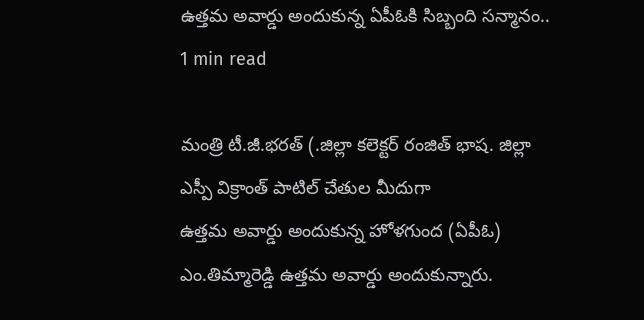ఉత్తమ అవార్డు అందుకున్న ఏపీఓకి సిబ్బంది సన్మానం..
1 min read

మంత్రి టీ.జీ.భరత్ (.జిల్లా కలెక్టర్ రంజిత్ భాష. జిల్లా ఎస్పీ విక్రాంత్ పాటిల్ చేతుల మీదుగా
ఉత్తమ అవార్డు అందుకున్న హోళగుంద (ఏపీఓ) ఎం.తిమ్మారెడ్డి ఉత్తమ అవార్డు అందుకున్నారు.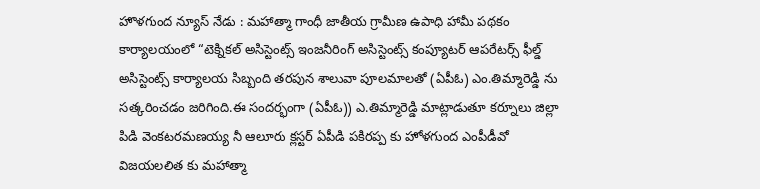హొళగుంద న్యూస్ నేడు : మహాత్మా గాంధీ జాతీయ గ్రామీణ ఉపాధి హామీ పథకం కార్యాలయంలో “టెక్నికల్ అసిస్టెంట్స్ ఇంజనీరింగ్ అసిస్టెంట్స్ కంప్యూటర్ ఆపరేటర్స్ ఫీల్డ్ అసిస్టెంట్స్ కార్యాలయ సిబ్బంది తరపున శాలువా పూలమాలతో (ఏపీఓ) ఎం.తిమ్మారెడ్డి ను సత్కరించడం జరిగింది.ఈ సందర్భంగా (ఏపీఓ)) ఎ.తిమ్మారెడ్డి మాట్లాడుతూ కర్నూలు జిల్లా పిడి వెంకటరమణయ్య నీ ఆలూరు క్లస్టర్ ఏపీడి పకిరప్ప కు హోళగుంద ఎంపీడీవో విజయలలిత కు మహాత్మా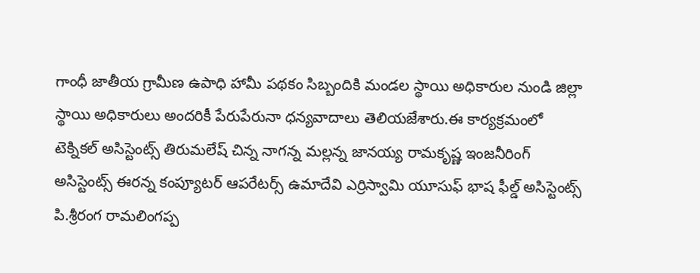గాంధీ జాతీయ గ్రామీణ ఉపాధి హామీ పథకం సిబ్బందికి మండల స్థాయి అధికారుల నుండి జిల్లా స్థాయి అధికారులు అందరికీ పేరుపేరునా ధన్యవాదాలు తెలియజేశారు.ఈ కార్యక్రమంలో టెక్నికల్ అసిస్టెంట్స్ తిరుమలేష్ చిన్న నాగన్న మల్లన్న జానయ్య రామకృష్ణ ఇంజనీరింగ్ అసిస్టెంట్స్ ఈరన్న కంప్యూటర్ ఆపరేటర్స్ ఉమాదేవి ఎర్రిస్వామి యూసుఫ్ భాష ఫీల్డ్ అసిస్టెంట్స్ పి.శ్రీరంగ రామలింగప్ప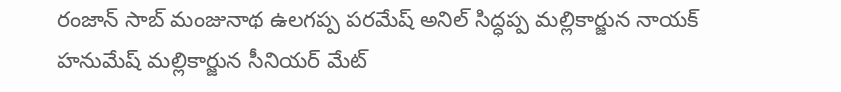రంజాన్ సాబ్ మంజునాథ ఉలగప్ప పరమేష్ అనిల్ సిద్ధప్ప మల్లికార్జున నాయక్ హనుమేష్ మల్లికార్జున సీనియర్ మేట్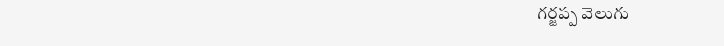గర్జప్ప వెలుగు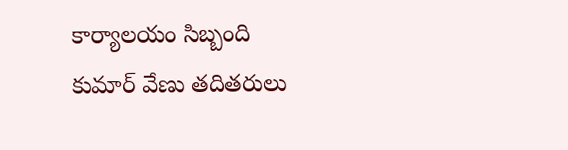కార్యాలయం సిబ్బంది కుమార్ వేణు తదితరులు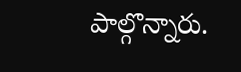పాల్గొన్నారు.